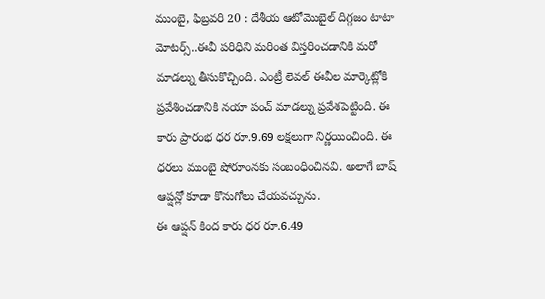ముంబై, ఫిబ్రవరి 20 : దేశీయ ఆటోమొబైల్ దిగ్గజం టాటా మోటర్స్..ఈవీ పరిధిని మరింత విస్తరించడానికి మరో మాడల్ను తీసుకొచ్చింది. ఎంట్రీ లెవల్ ఈవీల మార్కెట్లోకి ప్రవేశించడానికి నయా పంచ్ మాడల్ను ప్రవేశపెట్టింది. ఈ కారు ప్రారంభ ధర రూ.9.69 లక్షలుగా నిర్ణయించింది. ఈ ధరలు ముంబై షోరూంనకు సంబంధించినవి. అలాగే బాష్ ఆప్షన్లో కూడా కొనుగోలు చేయవచ్చును.
ఈ ఆప్షన్ కింద కారు ధర రూ.6.49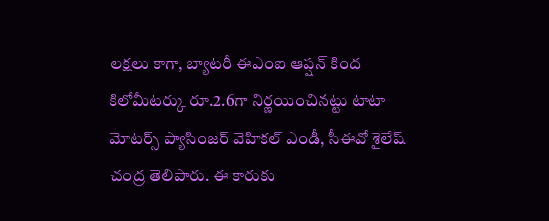లక్షలు కాగా, బ్యాటరీ ఈఎంఐ ఆప్షన్ కింద కిలోమీటర్కు రూ.2.6గా నిర్ణయించినట్టు టాటా మోటర్స్ ప్యాసింజర్ వెహికల్ ఎండీ, సీఈవో శైలేష్ చంద్ర తెలిపారు. ఈ కారుకు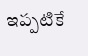ఇప్పటికే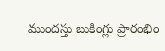ముందస్తు బుకింగ్లు ప్రారంభిం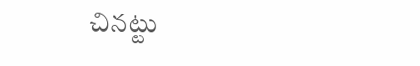చినట్టు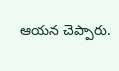ఆయన చెప్పారు.